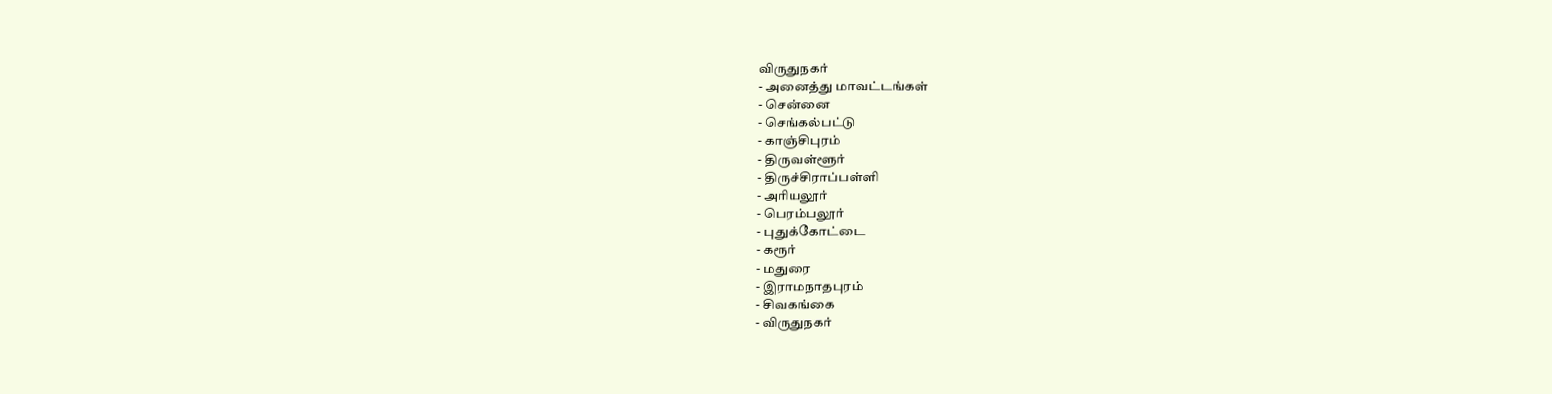விருதுநகர்
- அனைத்து மாவட்டங்கள்
- சென்னை
- செங்கல்பட்டு
- காஞ்சிபுரம்
- திருவள்ளூர்
- திருச்சிராப்பள்ளி
- அரியலூர்
- பெரம்பலூர்
- புதுக்கோட்டை
- கரூர்
- மதுரை
- இராமநாதபுரம்
- சிவகங்கை
- விருதுநகர்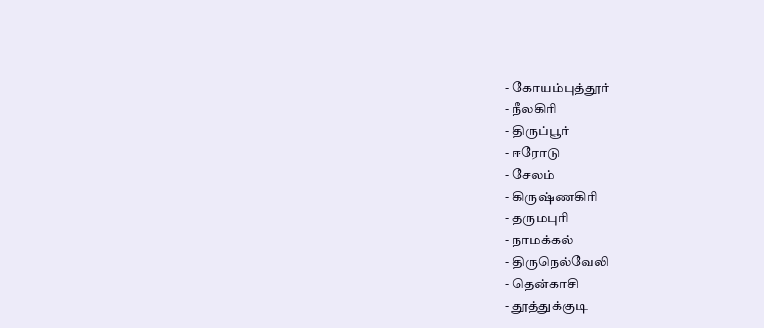- கோயம்புத்தூர்
- நீலகிரி
- திருப்பூர்
- ஈரோடு
- சேலம்
- கிருஷ்ணகிரி
- தருமபுரி
- நாமக்கல்
- திருநெல்வேலி
- தென்காசி
- தூத்துக்குடி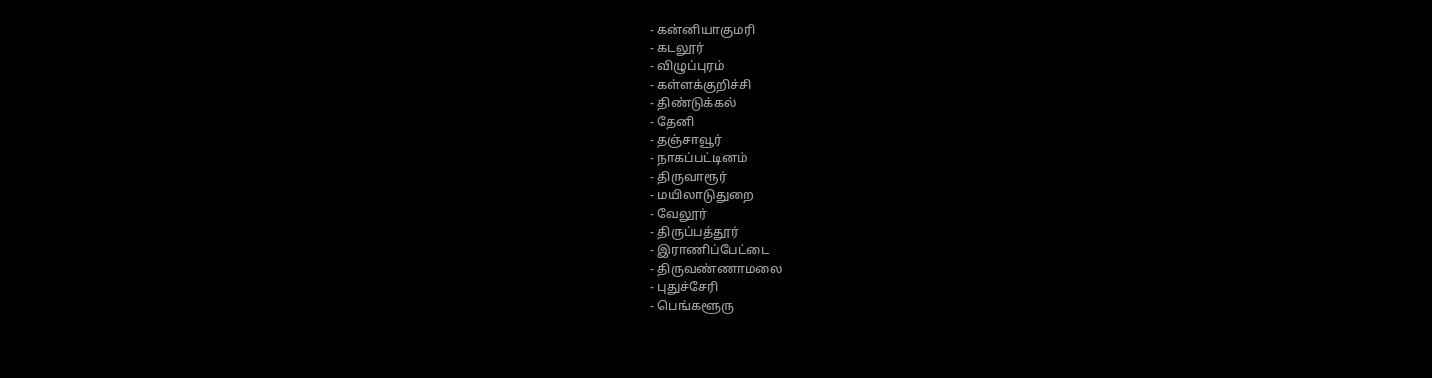- கன்னியாகுமரி
- கடலூர்
- விழுப்புரம்
- கள்ளக்குறிச்சி
- திண்டுக்கல்
- தேனி
- தஞ்சாவூர்
- நாகப்பட்டினம்
- திருவாரூர்
- மயிலாடுதுறை
- வேலூர்
- திருப்பத்தூர்
- இராணிப்பேட்டை
- திருவண்ணாமலை
- புதுச்சேரி
- பெங்களூரு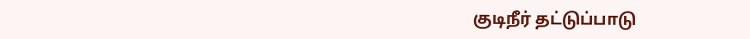குடிநீர் தட்டுப்பாடு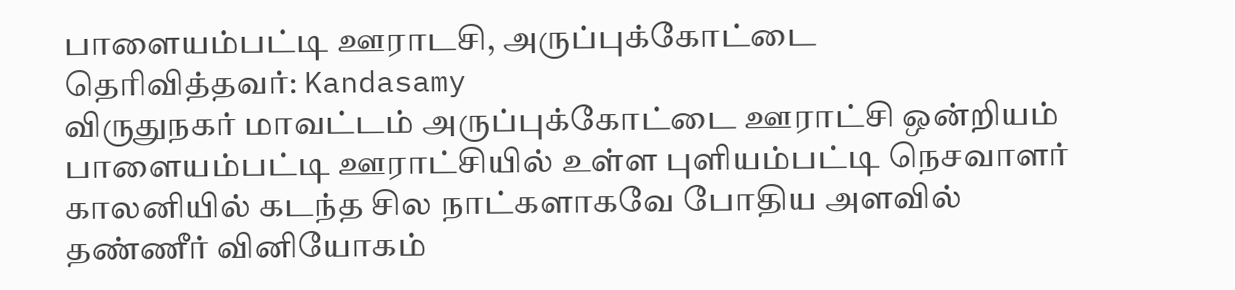பாளையம்பட்டி ஊராடசி, அருப்புக்கோட்டை
தெரிவித்தவர்: Kandasamy
விருதுநகர் மாவட்டம் அருப்புக்கோட்டை ஊராட்சி ஒன்றியம் பாளையம்பட்டி ஊராட்சியில் உள்ள புளியம்பட்டி நெசவாளர் காலனியில் கடந்த சில நாட்களாகவே போதிய அளவில் தண்ணீர் வினியோகம்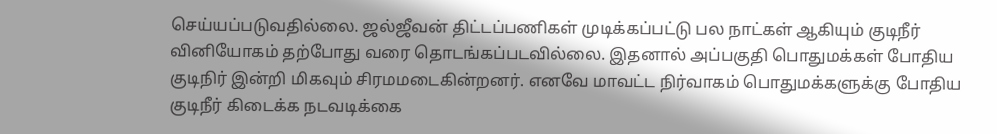செய்யப்படுவதில்லை. ஜல்ஜீவன் திட்டப்பணிகள் முடிக்கப்பட்டு பல நாட்கள் ஆகியும் குடிநீர் வினியோகம் தற்போது வரை தொடங்கப்படவில்லை. இதனால் அப்பகுதி பொதுமக்கள் போதிய குடிநிர் இன்றி மிகவும் சிரமமடைகின்றனர். எனவே மாவட்ட நிர்வாகம் பொதுமக்களுக்கு போதிய குடிநீர் கிடைக்க நடவடிக்கை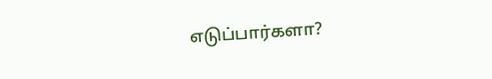எடுப்பார்களா?